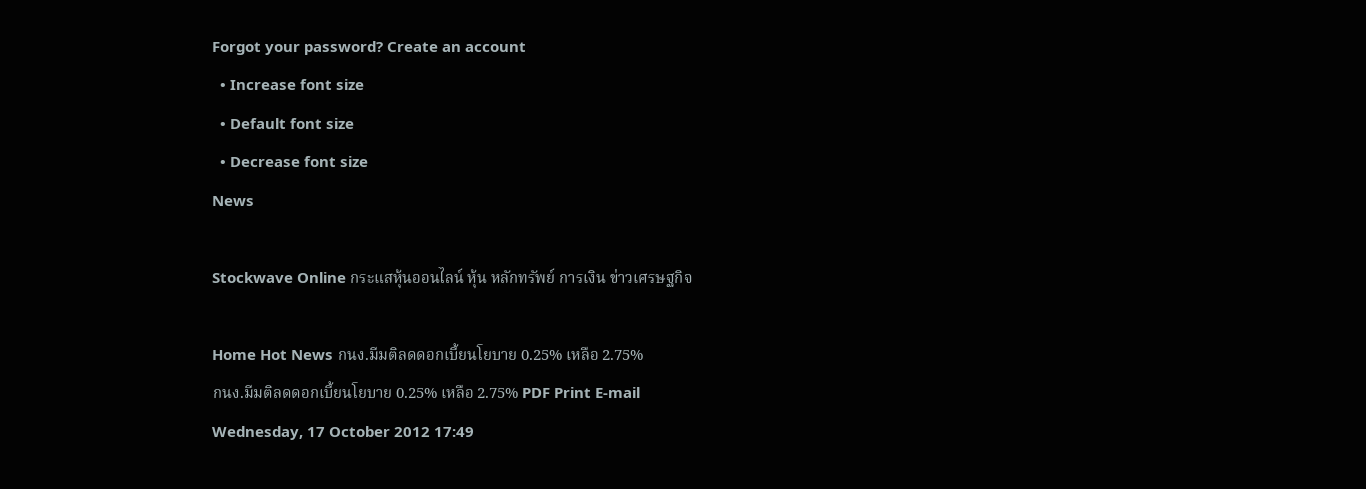Forgot your password? Create an account
  • Increase font size
  • Default font size
  • Decrease font size
News

Stockwave Online กระแสหุ้นออนไลน์ หุ้น หลักทรัพย์ การเงิน ข่าวเศรษฐกิจ

Home Hot News กนง.มีมติลดดอกเบี้ยนโยบาย 0.25% เหลือ 2.75%
กนง.มีมติลดดอกเบี้ยนโยบาย 0.25% เหลือ 2.75% PDF Print E-mail
Wednesday, 17 October 2012 17:49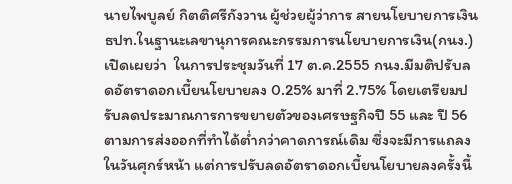นายไพบูลย์ กิตติศรีกังวาน ผู้ช่วยผู้ว่าการ สายนโยบายการเงิน ธปท.ในฐานะเลขานุการคณะกรรมการนโยบายการเงิน(กนง.) เปิดเผยว่า  ในการประชุมวันที่ 17 ต.ค.2555 กนง.มีมติปรับลดอัตราดอกเบี้ยนโยบายลง 0.25% มาที่ 2.75% โดยเตรียมปรับลดประมาณการการขยายตัวของเศรษฐกิจปี 55 และ ปี 56 ตามการส่งออกที่ทำได้ต่ำกว่าคาดการณ์เดิม ซึ่งจะมีการแถลงในวันศุกร์หน้า แต่การปรับลดอัตราดอกเบี้ยนโยบายลงครั้งนี้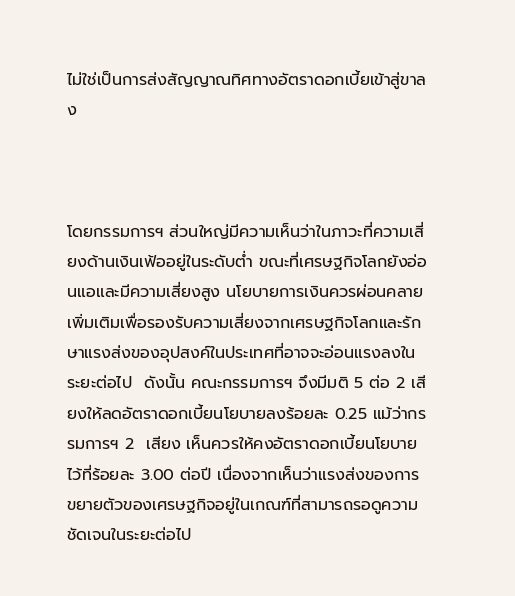ไม่ใช่เป็นการส่งสัญญาณทิศทางอัตราดอกเบี้ยเข้าสู่ขาลง



โดยกรรมการฯ ส่วนใหญ่มีความเห็นว่าในภาวะที่ความเสี่ยงด้านเงินเฟ้ออยู่ในระดับต่ำ ขณะที่เศรษฐกิจโลกยังอ่อนแอและมีความเสี่ยงสูง นโยบายการเงินควรผ่อนคลายเพิ่มเติมเพื่อรองรับความเสี่ยงจากเศรษฐกิจโลกและรักษาแรงส่งของอุปสงค์ในประเทศที่อาจจะอ่อนแรงลงในระยะต่อไป  ดังนั้น คณะกรรมการฯ จึงมีมติ 5 ต่อ 2 เสียงให้ลดอัตราดอกเบี้ยนโยบายลงร้อยละ 0.25 แม้ว่ากรรมการฯ 2  เสียง เห็นควรให้คงอัตราดอกเบี้ยนโยบายไว้ที่ร้อยละ 3.00 ต่อปี เนื่องจากเห็นว่าแรงส่งของการขยายตัวของเศรษฐกิจอยู่ในเกณฑ์ที่สามารถรอดูความชัดเจนในระยะต่อไป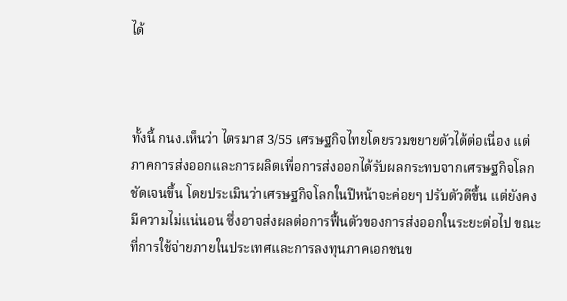ได้



ทั้งนี้ กนง.เห็นว่า ไตรมาส 3/55 เศรษฐกิจไทยโดยรวมขยายตัวได้ต่อเนื่อง แต่ภาคการส่งออกและการผลิตเพื่อการส่งออกได้รับผลกระทบจากเศรษฐกิจโลกชัดเจนขึ้น โดยประเมินว่าเศรษฐกิจโลกในปีหน้าจะค่อยๆ ปรับตัวดีขึ้น แต่ยังคงมีความไม่แน่นอน ซึ่งอาจส่งผลต่อการฟื้นตัวของการส่งออกในระยะต่อไป ขณะที่การใช้จ่ายภายในประเทศและการลงทุนภาคเอกชนข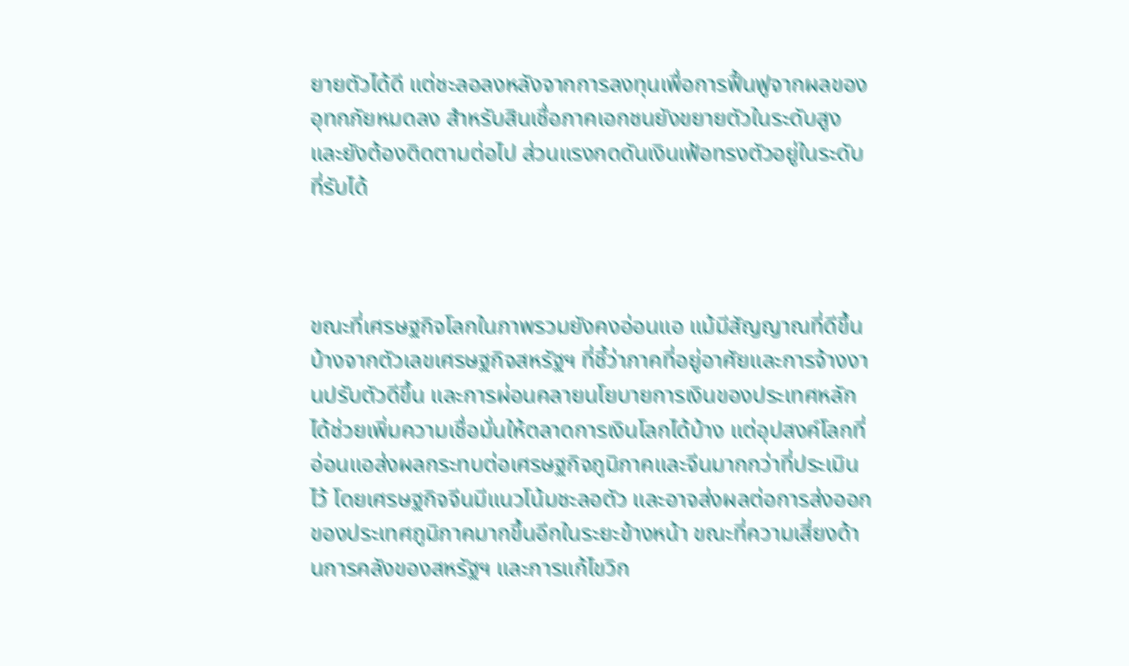ยายตัวได้ดี แต่ชะลอลงหลังจากการลงทุนเพื่อการฟื้นฟูจากผลของอุทกภัยหมดลง สำหรับสินเชื่อภาคเอกชนยังขยายตัวในระดับสูงและยังต้องติดตามต่อไป ส่วนแรงกดดันเงินเฟ้อทรงตัวอยู่ในระดับที่รับได้



ขณะที่เศรษฐกิจโลกในภาพรวมยังคงอ่อนแอ แม้มีสัญญาณที่ดีขึ้นบ้างจากตัวเลขเศรษฐกิจสหรัฐฯ ที่ชี้ว่าภาคที่อยู่อาศัยและการจ้างงานปรับตัวดีขึ้น และการผ่อนคลายนโยบายการเงินของประเทศหลักได้ช่วยเพิ่มความเชื่อมั่นให้ตลาดการเงินโลกได้บ้าง แต่อุปสงค์โลกที่อ่อนแอส่งผลกระทบต่อเศรษฐกิจภูมิภาคและจีนมากกว่าที่ประเมินไว้ โดยเศรษฐกิจจีนมีแนวโน้มชะลอตัว และอาจส่งผลต่อการส่งออกของประเทศภูมิภาคมากขึ้นอีกในระยะข้างหน้า ขณะที่ความเสี่ยงด้านการคลังของสหรัฐฯ และการแก้ไขวิก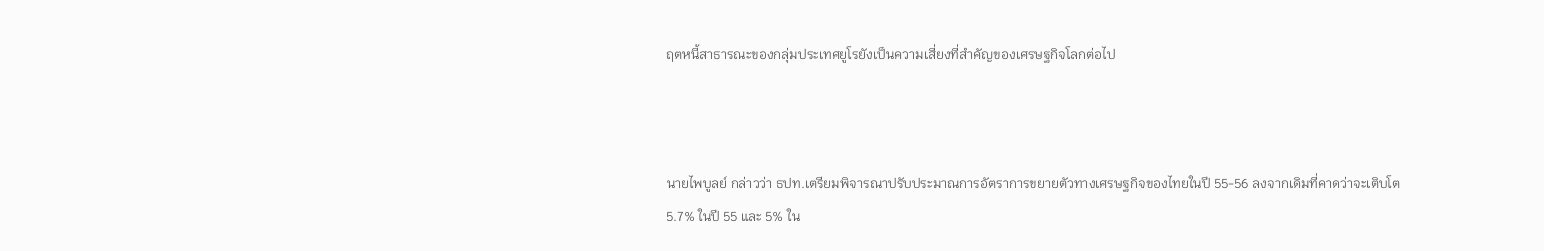ฤตหนี้สาธารณะของกลุ่มประเทศยูโรยังเป็นความเสี่ยงที่สำคัญของเศรษฐกิจโลกต่อไป



นายไพบูลย์ กล่าวว่า ธปท.เตรียมพิจารณาปรับประมาณการอัตราการขยายตัวทางเศรษฐกิจของไทยในปี 55-56 ลงจากเดิมที่คาดว่าจะเติบโต 5.7% ในปี 55 และ 5% ใน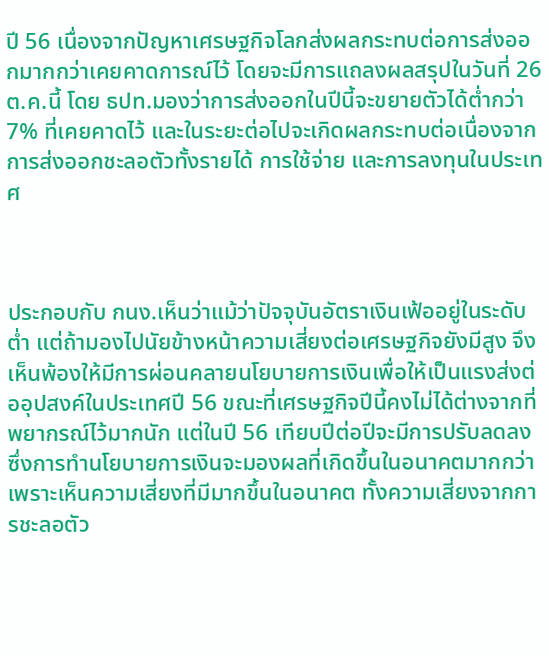ปี 56 เนื่องจากปัญหาเศรษฐกิจโลกส่งผลกระทบต่อการส่งออกมากกว่าเคยคาดการณ์ไว้ โดยจะมีการแถลงผลสรุปในวันที่ 26 ต.ค.นี้ โดย ธปท.มองว่าการส่งออกในปีนี้จะขยายตัวได้ต่ำกว่า 7% ที่เคยคาดไว้ และในระยะต่อไปจะเกิดผลกระทบต่อเนื่องจากการส่งออกชะลอตัวทั้งรายได้ การใช้จ่าย และการลงทุนในประเทศ



ประกอบกับ กนง.เห็นว่าแม้ว่าปัจจุบันอัตราเงินเฟ้ออยู่ในระดับต่ำ แต่ถ้ามองไปนัยข้างหน้าความเสี่ยงต่อเศรษฐกิจยังมีสูง จึงเห็นพ้องให้มีการผ่อนคลายนโยบายการเงินเพื่อให้เป็นแรงส่งต่ออุปสงค์ในประเทศปี 56 ขณะที่เศรษฐกิจปีนี้คงไม่ได้ต่างจากที่พยากรณ์ไว้มากนัก แต่ในปี 56 เทียบปีต่อปีจะมีการปรับลดลง ซึ่งการทำนโยบายการเงินจะมองผลที่เกิดขึ้นในอนาคตมากกว่า เพราะเห็นความเสี่ยงที่มีมากขึ้นในอนาคต ทั้งความเสี่ยงจากการชะลอตัว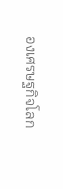องเศรษฐกิจโลก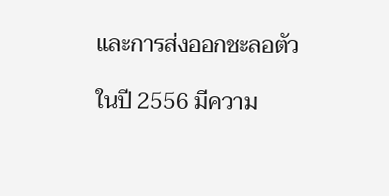และการส่งออกชะลอตัว

ในปี 2556 มีความ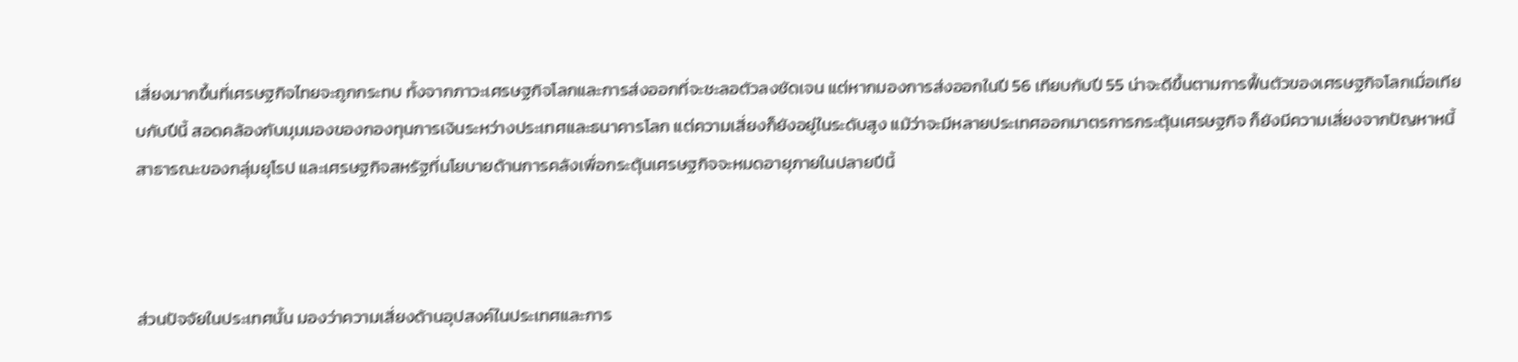เสี่ยงมากขึ้นที่เศรษฐกิจไทยจะถูกกระทบ ทั้งจากภาวะเศรษฐกิจโลกและการส่งออกที่จะชะลอตัวลงชัดเจน แต่หากมองการส่งออกในปี 56 เทียบกับปี 55 น่าจะดีขึ้นตามการฟื้นตัวของเศรษฐกิจโลกเมื่อเทียบกับปีนี้ สอดคล้องกับมุมมองของกองทุนการเงินระหว่างประเทศและธนาคารโลก แต่ความเสี่ยงก็ยังอยู่ในระดับสูง แม้ว่าจะมีหลายประเทศออกมาตรการกระตุ้นเศรษฐกิจ ก็ยังมีความเสี่ยงจากปัญหาหนี้สาธารณะของกลุ่มยุโรป และเศรษฐกิจสหรัฐที่นโยบายด้านการคลังเพื่อกระตุ้นเศรษฐกิจจะหมดอายุภายในปลายปีนี้



ส่วนปัจจัยในประเทศนั้น มองว่าความเสี่ยงด้านอุปสงค์ในประเทศและการ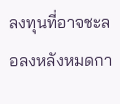ลงทุนที่อาจชะลอลงหลังหมดกา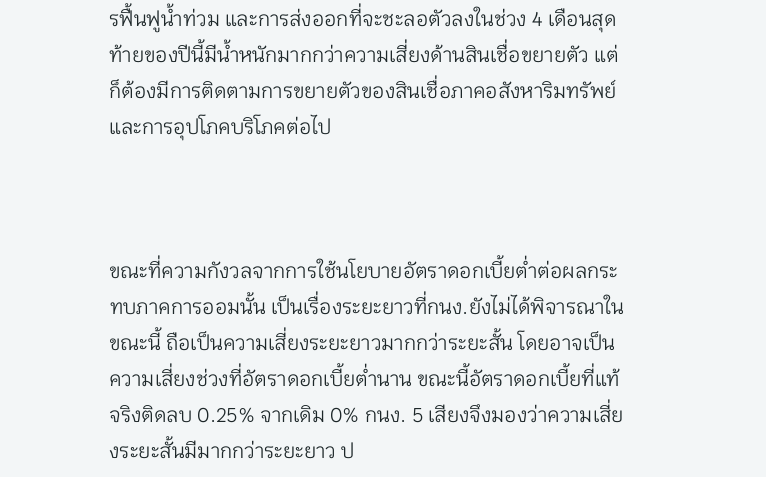รฟื้นฟูน้ำท่วม และการส่งออกที่จะชะลอตัวลงในช่วง 4 เดือนสุดท้ายของปีนี้มีน้ำหนักมากกว่าความเสี่ยงด้านสินเชื่อขยายตัว แต่ก็ต้องมีการติดตามการขยายตัวของสินเชื่อภาคอสังหาริมทรัพย์และการอุปโภคบริโภคต่อไป



ขณะที่ความกังวลจากการใช้นโยบายอัตราดอกเบี้ยต่ำต่อผลกระทบภาคการออมนั้น เป็นเรื่องระยะยาวที่กนง.ยังไม่ได้พิจารณาในขณะนี้ ถือเป็นความเสี่ยงระยะยาวมากกว่าระยะสั้น โดยอาจเป็นความเสี่ยงช่วงที่อัตราดอกเบี้ยต่ำนาน ขณะนี้อัตราดอกเบี้ยที่แท้จริงติดลบ 0.25% จากเดิม 0% กนง. 5 เสียงจึงมองว่าความเสี่ยงระยะสั้นมีมากกว่าระยะยาว ป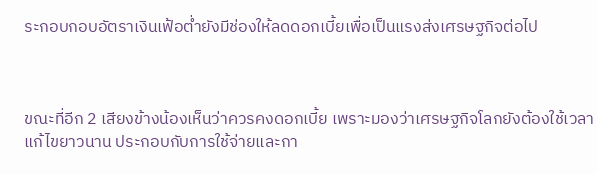ระกอบกอบอัตราเงินเฟ้อต่ำยังมีช่องให้ลดดอกเบี้ยเพื่อเป็นแรงส่งเศรษฐกิจต่อไป



ขณะที่อีก 2 เสียงข้างน้องเห็นว่าควรคงดอกเบี้ย เพราะมองว่าเศรษฐกิจโลกยังต้องใช้เวลาแก้ไขยาวนาน ประกอบกับการใช้จ่ายและกา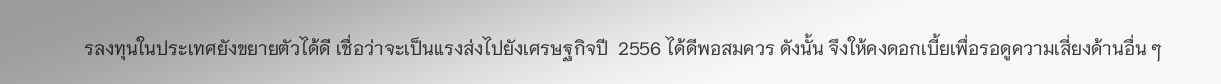รลงทุนในประเทศยังขยายตัวได้ดี เชื่อว่าจะเป็นแรงส่งไปยังเศรษฐกิจปี  2556 ได้ดีพอสมควร ดังนั้น จึงให้คงดอกเบี้ยเพื่อรอดูความเสี่ยงด้านอื่น ๆ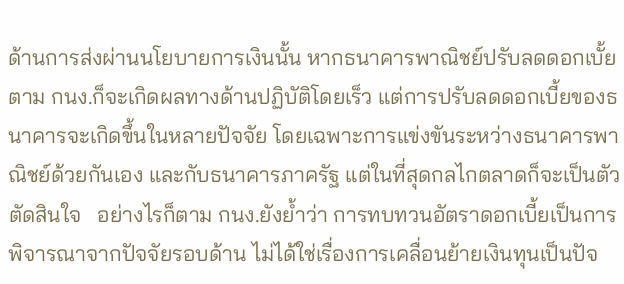ด้านการส่งผ่านนโยบายการเงินนั้น หากธนาคารพาณิชย์ปรับลดดอกเบั้ยตาม กนง.ก็จะเกิดผลทางด้านปฏิบัติโดยเร็ว แต่การปรับลดดอกเบี้ยของธนาคารจะเกิดขึ้นในหลายปัจจัย โดยเฉพาะการแข่งขันระหว่างธนาคารพาณิชย์ด้วยกันเอง และกับธนาคารภาครัฐ แต่ในที่สุดกลไกตลาดก็จะเป็นตัวตัดสินใจ   อย่างไรก็ตาม กนง.ยังย้ำว่า การทบทวนอัตราดอกเบี้ยเป็นการพิจารณาจากปัจจัยรอบด้าน ไม่ได้ใช่เรื่องการเคลื่อนย้ายเงินทุนเป็นปัจ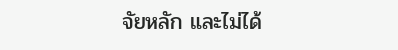จัยหลัก และไม่ได้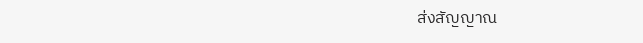ส่งสัญญาณ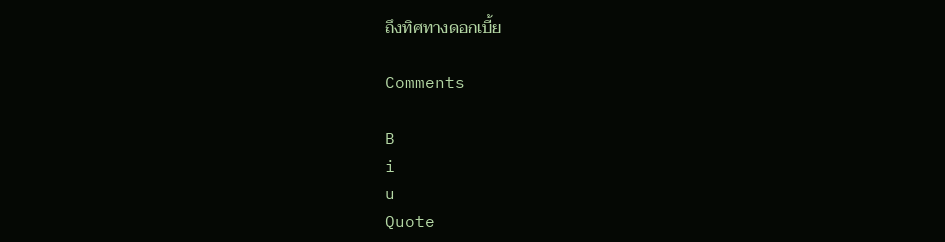ถึงทิศทางดอกเบี้ย

Comments

B
i
u
Quote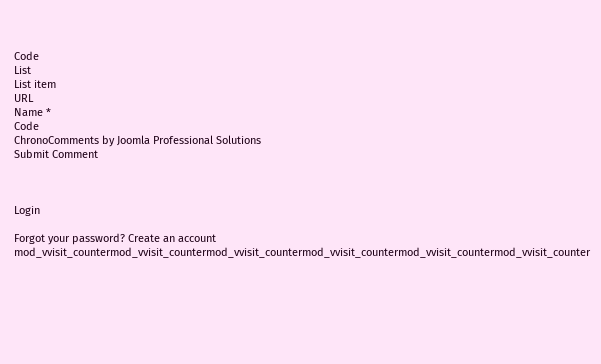Code
List
List item
URL
Name *
Code
ChronoComments by Joomla Professional Solutions
Submit Comment



Login

Forgot your password? Create an account
mod_vvisit_countermod_vvisit_countermod_vvisit_countermod_vvisit_countermod_vvisit_countermod_vvisit_counter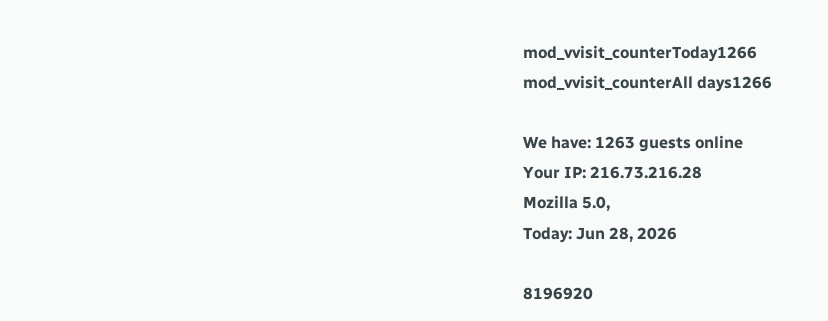mod_vvisit_counterToday1266
mod_vvisit_counterAll days1266

We have: 1263 guests online
Your IP: 216.73.216.28
Mozilla 5.0,
Today: Jun 28, 2026

8196920